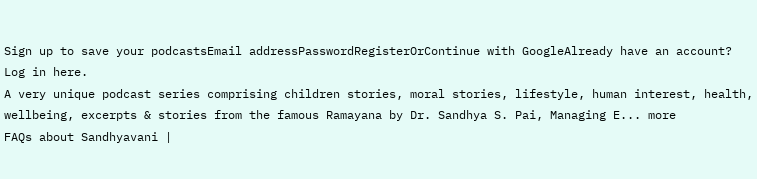Sign up to save your podcastsEmail addressPasswordRegisterOrContinue with GoogleAlready have an account? Log in here.
A very unique podcast series comprising children stories, moral stories, lifestyle, human interest, health, wellbeing, excerpts & stories from the famous Ramayana by Dr. Sandhya S. Pai, Managing E... more
FAQs about Sandhyavani |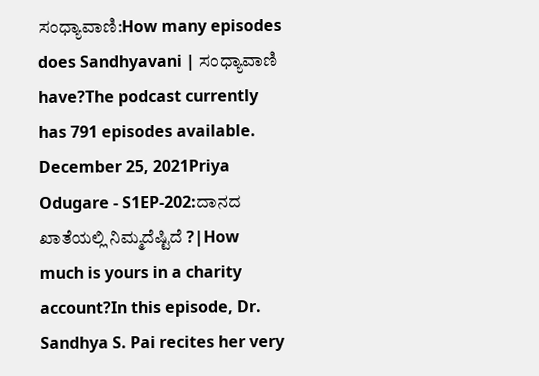ಸಂಧ್ಯಾವಾಣಿ:How many episodes does Sandhyavani | ಸಂಧ್ಯಾವಾಣಿ have?The podcast currently has 791 episodes available.
December 25, 2021Priya Odugare - S1EP-202:ದಾನದ ಖಾತೆಯಲ್ಲಿ ನಿಮ್ಮದೆಷ್ಟಿದೆ ?|How much is yours in a charity account?In this episode, Dr. Sandhya S. Pai recites her very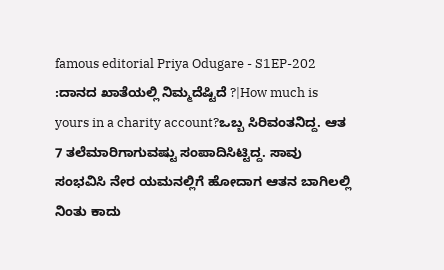famous editorial Priya Odugare - S1EP-202 :ದಾನದ ಖಾತೆಯಲ್ಲಿ ನಿಮ್ಮದೆಷ್ಟಿದೆ ?|How much is yours in a charity account?ಒಬ್ಬ ಸಿರಿವಂತನಿದ್ದ. ಆತ 7 ತಲೆಮಾರಿಗಾಗುವಷ್ಟು ಸಂಪಾದಿಸಿಟ್ಟಿದ್ದ. ಸಾವು ಸಂಭವಿಸಿ ನೇರ ಯಮನಲ್ಲಿಗೆ ಹೋದಾಗ ಆತನ ಬಾಗಿಲಲ್ಲಿ ನಿಂತು ಕಾದು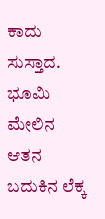ಕಾದು ಸುಸ್ತಾದ. ಭೂಮಿ ಮೇಲಿನ ಆತನ ಬದುಕಿನ ಲೆಕ್ಕ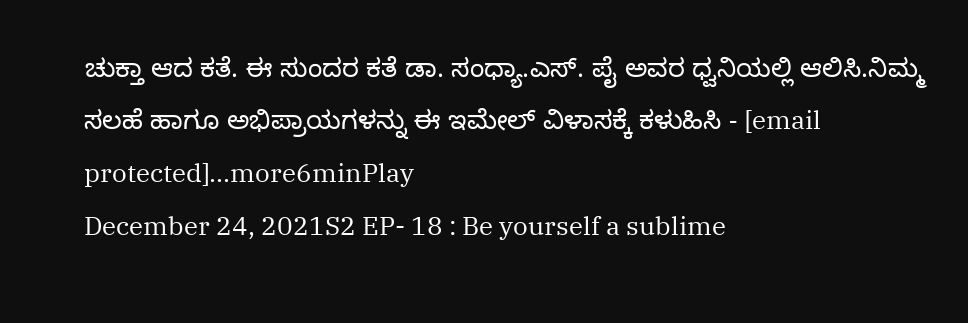ಚುಕ್ತಾ ಆದ ಕತೆ. ಈ ಸುಂದರ ಕತೆ ಡಾ. ಸಂಧ್ಯಾ.ಎಸ್. ಪೈ ಅವರ ಧ್ವನಿಯಲ್ಲಿ ಆಲಿಸಿ.ನಿಮ್ಮ ಸಲಹೆ ಹಾಗೂ ಅಭಿಪ್ರಾಯಗಳನ್ನು ಈ ಇಮೇಲ್ ವಿಳಾಸಕ್ಕೆ ಕಳುಹಿಸಿ - [email protected]...more6minPlay
December 24, 2021S2 EP- 18 : Be yourself a sublime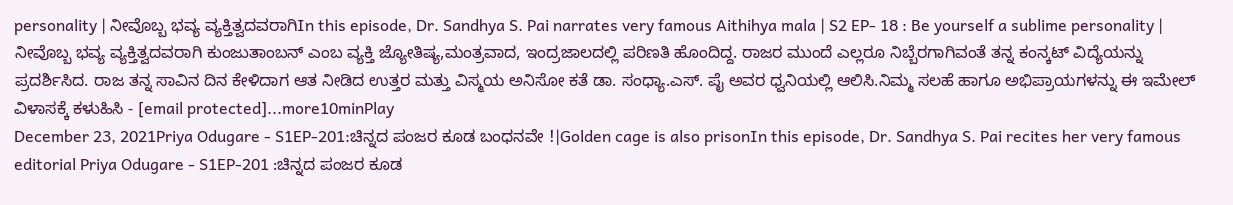personality | ನೀವೊಬ್ಬ ಭವ್ಯ ವ್ಯಕ್ತಿತ್ವದವರಾಗಿIn this episode, Dr. Sandhya S. Pai narrates very famous Aithihya mala | S2 EP- 18 : Be yourself a sublime personality | ನೀವೊಬ್ಬ ಭವ್ಯ ವ್ಯಕ್ತಿತ್ವದವರಾಗಿ ಕುಂಜುತಾಂಬನ್ ಎಂಬ ವ್ಯಕ್ತಿ ಜ್ಯೋತಿಷ್ಯ,ಮಂತ್ರವಾದ, ಇಂದ್ರಜಾಲದಲ್ಲಿ ಪರಿಣತಿ ಹೊಂದಿದ್ದ. ರಾಜರ ಮುಂದೆ ಎಲ್ಲರೂ ನಿಬ್ಬೆರಗಾಗಿವಂತೆ ತನ್ನ ಕಂನ್ಕಟ್ ವಿದ್ಯೆಯನ್ನು ಪ್ರದರ್ಶಿಸಿದ. ರಾಜ ತನ್ನ ಸಾವಿನ ದಿನ ಕೇಳಿದಾಗ ಆತ ನೀಡಿದ ಉತ್ತರ ಮತ್ತು ವಿಸ್ಮಯ ಅನಿಸೋ ಕತೆ ಡಾ. ಸಂಧ್ಯಾ.ಎಸ್. ಪೈ ಅವರ ಧ್ವನಿಯಲ್ಲಿ ಆಲಿಸಿ.ನಿಮ್ಮ ಸಲಹೆ ಹಾಗೂ ಅಭಿಪ್ರಾಯಗಳನ್ನು ಈ ಇಮೇಲ್ ವಿಳಾಸಕ್ಕೆ ಕಳುಹಿಸಿ - [email protected]...more10minPlay
December 23, 2021Priya Odugare - S1EP-201:ಚಿನ್ನದ ಪಂಜರ ಕೂಡ ಬಂಧನವೇ !|Golden cage is also prisonIn this episode, Dr. Sandhya S. Pai recites her very famous editorial Priya Odugare - S1EP-201 :ಚಿನ್ನದ ಪಂಜರ ಕೂಡ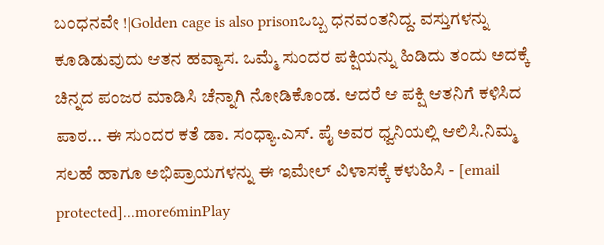ಬಂಧನವೇ !|Golden cage is also prisonಒಬ್ಬ ಧನವಂತನಿದ್ದ. ವಸ್ತುಗಳನ್ನು ಕೂಡಿಡುವುದು ಆತನ ಹವ್ಯಾಸ. ಒಮ್ಮೆ ಸುಂದರ ಪಕ್ಷಿಯನ್ನು ಹಿಡಿದು ತಂದು ಅದಕ್ಕೆ ಚಿನ್ನದ ಪಂಜರ ಮಾಡಿಸಿ ಚೆನ್ನಾಗಿ ನೋಡಿಕೊಂಡ. ಆದರೆ ಆ ಪಕ್ಷಿ ಆತನಿಗೆ ಕಳಿಸಿದ ಪಾಠ... ಈ ಸುಂದರ ಕತೆ ಡಾ. ಸಂಧ್ಯಾ.ಎಸ್. ಪೈ ಅವರ ಧ್ವನಿಯಲ್ಲಿ ಆಲಿಸಿ.ನಿಮ್ಮ ಸಲಹೆ ಹಾಗೂ ಅಭಿಪ್ರಾಯಗಳನ್ನು ಈ ಇಮೇಲ್ ವಿಳಾಸಕ್ಕೆ ಕಳುಹಿಸಿ - [email protected]...more6minPlay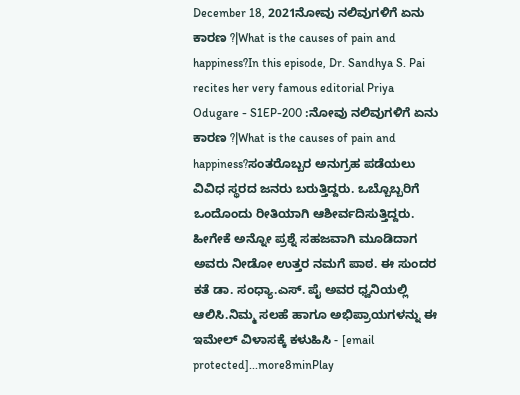December 18, 2021ನೋವು ನಲಿವುಗಳಿಗೆ ಏನು ಕಾರಣ ?|What is the causes of pain and happiness?In this episode, Dr. Sandhya S. Pai recites her very famous editorial Priya Odugare - S1EP-200 :ನೋವು ನಲಿವುಗಳಿಗೆ ಏನು ಕಾರಣ ?|What is the causes of pain and happiness?ಸಂತರೊಬ್ಬರ ಅನುಗ್ರಹ ಪಡೆಯಲು ವಿವಿಧ ಸ್ಥರದ ಜನರು ಬರುತ್ತಿದ್ದರು. ಒಬ್ಬೊಬ್ಬರಿಗೆ ಒಂದೊಂದು ರೀತಿಯಾಗಿ ಆಶೀರ್ವದಿಸುತ್ತಿದ್ದರು. ಹೀಗೇಕೆ ಅನ್ನೋ ಪ್ರಶ್ನೆ ಸಹಜವಾಗಿ ಮೂಡಿದಾಗ ಅವರು ನೀಡೋ ಉತ್ತರ ನಮಗೆ ಪಾಠ. ಈ ಸುಂದರ ಕತೆ ಡಾ. ಸಂಧ್ಯಾ.ಎಸ್. ಪೈ ಅವರ ಧ್ವನಿಯಲ್ಲಿ ಆಲಿಸಿ.ನಿಮ್ಮ ಸಲಹೆ ಹಾಗೂ ಅಭಿಪ್ರಾಯಗಳನ್ನು ಈ ಇಮೇಲ್ ವಿಳಾಸಕ್ಕೆ ಕಳುಹಿಸಿ - [email protected]...more8minPlay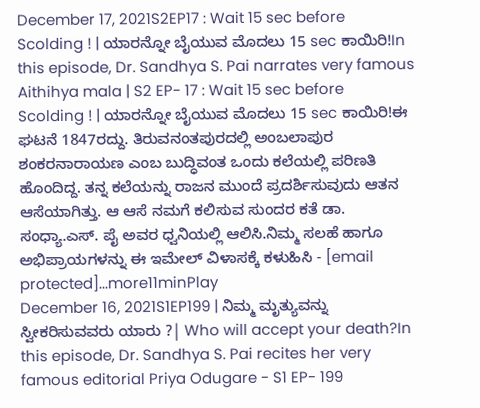December 17, 2021S2EP17 : Wait 15 sec before Scolding ! | ಯಾರನ್ನೋ ಬೈಯುವ ಮೊದಲು 15 sec ಕಾಯಿರಿ!In this episode, Dr. Sandhya S. Pai narrates very famous Aithihya mala | S2 EP- 17 : Wait 15 sec before Scolding ! | ಯಾರನ್ನೋ ಬೈಯುವ ಮೊದಲು 15 sec ಕಾಯಿರಿ!ಈ ಘಟನೆ 1847ರದ್ದು. ತಿರುವನಂತಪುರದಲ್ಲಿ ಅಂಬಲಾಪುರ ಶಂಕರನಾರಾಯಣ ಎಂಬ ಬುದ್ಧಿವಂತ ಒಂದು ಕಲೆಯಲ್ಲಿ ಪರಿಣತಿ ಹೊಂದಿದ್ದ. ತನ್ನ ಕಲೆಯನ್ನು ರಾಜನ ಮುಂದೆ ಪ್ರದರ್ಶಿಸುವುದು ಆತನ ಆಸೆಯಾಗಿತ್ತು. ಆ ಆಸೆ ನಮಗೆ ಕಲಿಸುವ ಸುಂದರ ಕತೆ ಡಾ. ಸಂಧ್ಯಾ.ಎಸ್. ಪೈ ಅವರ ಧ್ವನಿಯಲ್ಲಿ ಆಲಿಸಿ.ನಿಮ್ಮ ಸಲಹೆ ಹಾಗೂ ಅಭಿಪ್ರಾಯಗಳನ್ನು ಈ ಇಮೇಲ್ ವಿಳಾಸಕ್ಕೆ ಕಳುಹಿಸಿ - [email protected]...more11minPlay
December 16, 2021S1EP199 | ನಿಮ್ಮ ಮೃತ್ಯುವನ್ನು ಸ್ವೀಕರಿಸುವವರು ಯಾರು ?| Who will accept your death?In this episode, Dr. Sandhya S. Pai recites her very famous editorial Priya Odugare - S1 EP- 199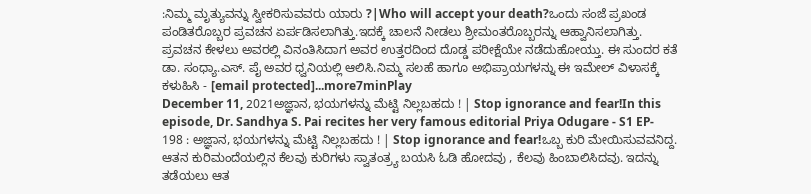:ನಿಮ್ಮ ಮೃತ್ಯುವನ್ನು ಸ್ವೀಕರಿಸುವವರು ಯಾರು ?|Who will accept your death?ಒಂದು ಸಂಜೆ ಪ್ರಖಂಡ ಪಂಡಿತರೊಬ್ಬರ ಪ್ರವಚನ ಏರ್ಪಡಿಸಲಾಗಿತ್ತು.ಇದಕ್ಕೆ ಚಾಲನೆ ನೀಡಲು ಶ್ರೀಮಂತರೊಬ್ಬರನ್ನು ಆಹ್ವಾನಿಸಲಾಗಿತ್ತು. ಪ್ರವಚನ ಕೇಳಲು ಅವರಲ್ಲಿ ವಿನಂತಿಸಿದಾಗ ಅವರ ಉತ್ತರದಿಂದ ದೊಡ್ಡ ಪರೀಕ್ಷೆಯೇ ನಡೆದುಹೋಯ್ತು. ಈ ಸುಂದರ ಕತೆ ಡಾ. ಸಂಧ್ಯಾ.ಎಸ್. ಪೈ ಅವರ ಧ್ವನಿಯಲ್ಲಿ ಆಲಿಸಿ.ನಿಮ್ಮ ಸಲಹೆ ಹಾಗೂ ಅಭಿಪ್ರಾಯಗಳನ್ನು ಈ ಇಮೇಲ್ ವಿಳಾಸಕ್ಕೆ ಕಳುಹಿಸಿ - [email protected]...more7minPlay
December 11, 2021ಅಜ್ಞಾನ, ಭಯಗಳನ್ನು ಮೆಟ್ಟಿ ನಿಲ್ಲಬಹದು ! | Stop ignorance and fear!In this episode, Dr. Sandhya S. Pai recites her very famous editorial Priya Odugare - S1 EP- 198 : ಅಜ್ಞಾನ, ಭಯಗಳನ್ನು ಮೆಟ್ಟಿ ನಿಲ್ಲಬಹದು ! | Stop ignorance and fear!ಒಬ್ಬ ಕುರಿ ಮೇಯಿಸುವವನಿದ್ದ. ಆತನ ಕುರಿಮಂದೆಯಲ್ಲಿನ ಕೆಲವು ಕುರಿಗಳು ಸ್ವಾತಂತ್ರ್ಯ ಬಯಸಿ ಓಡಿ ಹೋದವು , ಕೆಲವು ಹಿಂಬಾಲಿಸಿದವು. ಇದನ್ನು ತಡೆಯಲು ಆತ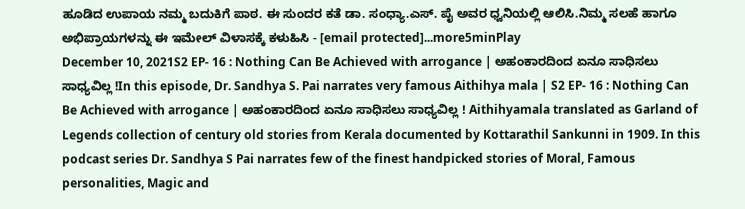ಹೂಡಿದ ಉಪಾಯ ನಮ್ಮ ಬದುಕಿಗೆ ಪಾಠ. ಈ ಸುಂದರ ಕತೆ ಡಾ. ಸಂಧ್ಯಾ.ಎಸ್. ಪೈ ಅವರ ಧ್ವನಿಯಲ್ಲಿ ಆಲಿಸಿ.ನಿಮ್ಮ ಸಲಹೆ ಹಾಗೂ ಅಭಿಪ್ರಾಯಗಳನ್ನು ಈ ಇಮೇಲ್ ವಿಳಾಸಕ್ಕೆ ಕಳುಹಿಸಿ - [email protected]...more5minPlay
December 10, 2021S2 EP- 16 : Nothing Can Be Achieved with arrogance | ಅಹಂಕಾರದಿಂದ ಏನೂ ಸಾಧಿಸಲು ಸಾಧ್ಯವಿಲ್ಲ !In this episode, Dr. Sandhya S. Pai narrates very famous Aithihya mala | S2 EP- 16 : Nothing Can Be Achieved with arrogance | ಅಹಂಕಾರದಿಂದ ಏನೂ ಸಾಧಿಸಲು ಸಾಧ್ಯವಿಲ್ಲ ! Aithihyamala translated as Garland of Legends collection of century old stories from Kerala documented by Kottarathil Sankunni in 1909. In this podcast series Dr. Sandhya S Pai narrates few of the finest handpicked stories of Moral, Famous personalities, Magic and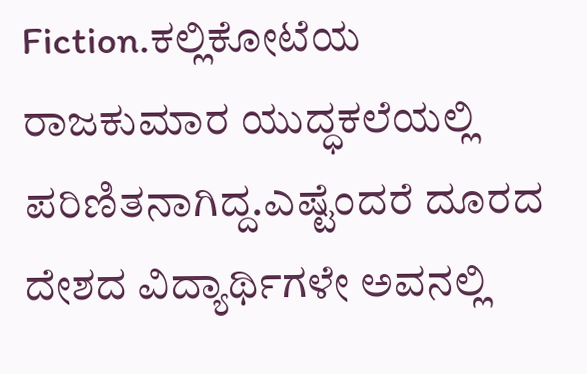Fiction.ಕಲ್ಲಿಕೋಟೆಯ ರಾಜಕುಮಾರ ಯುದ್ಧಕಲೆಯಲ್ಲಿ ಪರಿಣಿತನಾಗಿದ್ದ.ಎಷ್ಟೆಂದರೆ ದೂರದ ದೇಶದ ವಿದ್ಯಾರ್ಥಿಗಳೇ ಅವನಲ್ಲಿ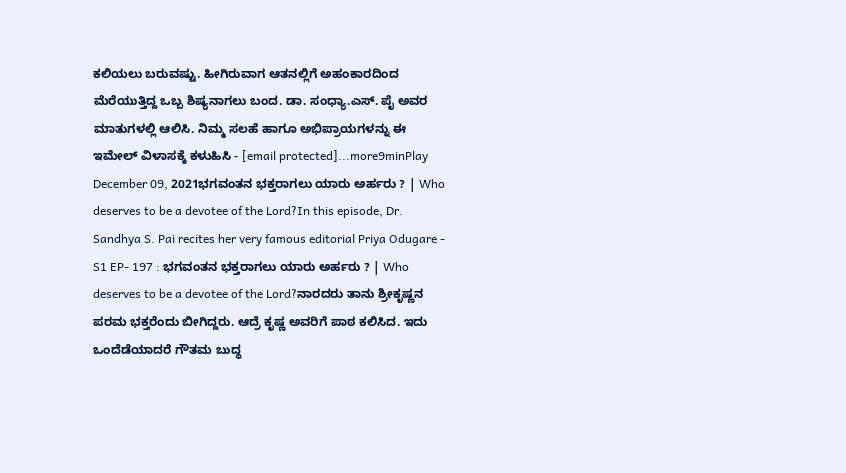ಕಲಿಯಲು ಬರುವಷ್ಟು. ಹೀಗಿರುವಾಗ ಆತನಲ್ಲಿಗೆ ಅಹಂಕಾರದಿಂದ ಮೆರೆಯುತ್ತಿದ್ದ ಒಬ್ಬ ಶಿಷ್ಯನಾಗಲು ಬಂದ. ಡಾ. ಸಂಧ್ಯಾ.ಎಸ್. ಪೈ ಅವರ ಮಾತುಗಳಲ್ಲಿ ಆಲಿಸಿ. ನಿಮ್ಮ ಸಲಹೆ ಹಾಗೂ ಅಭಿಪ್ರಾಯಗಳನ್ನು ಈ ಇಮೇಲ್ ವಿಳಾಸಕ್ಕೆ ಕಳುಹಿಸಿ - [email protected]...more9minPlay
December 09, 2021ಭಗವಂತನ ಭಕ್ತರಾಗಲು ಯಾರು ಅರ್ಹರು ? | Who deserves to be a devotee of the Lord?In this episode, Dr. Sandhya S. Pai recites her very famous editorial Priya Odugare - S1 EP- 197 : ಭಗವಂತನ ಭಕ್ತರಾಗಲು ಯಾರು ಅರ್ಹರು ? | Who deserves to be a devotee of the Lord?ನಾರದರು ತಾನು ಶ್ರೀಕೃಷ್ಣನ ಪರಮ ಭಕ್ತರೆಂದು ಬೀಗಿದ್ದರು. ಆದ್ರೆ ಕೃಷ್ಣ ಅವರಿಗೆ ಪಾಠ ಕಲಿಸಿದ. ಇದು ಒಂದೆಡೆಯಾದರೆ ಗೌತಮ ಬುದ್ಧ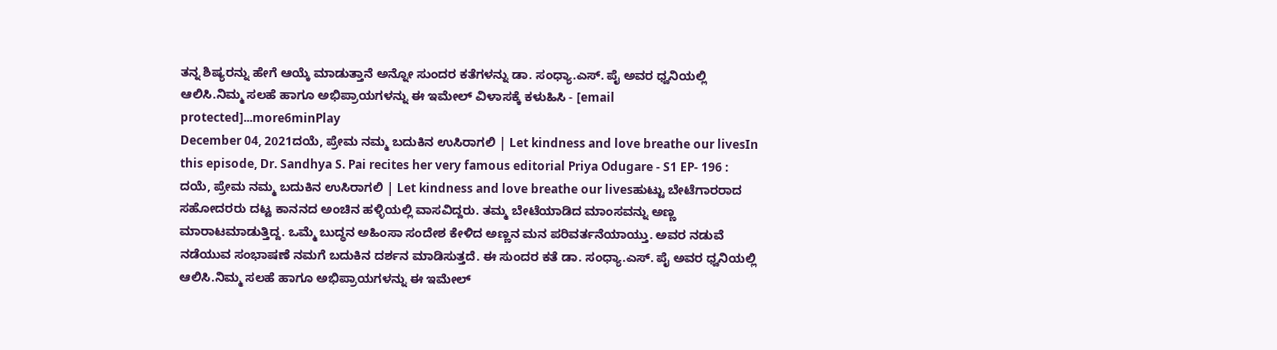ತನ್ನ ಶಿಷ್ಯರನ್ನು ಹೇಗೆ ಆಯ್ಕೆ ಮಾಡುತ್ತಾನೆ ಅನ್ನೋ ಸುಂದರ ಕತೆಗಳನ್ನು ಡಾ. ಸಂಧ್ಯಾ.ಎಸ್. ಪೈ ಅವರ ಧ್ವನಿಯಲ್ಲಿ ಆಲಿಸಿ.ನಿಮ್ಮ ಸಲಹೆ ಹಾಗೂ ಅಭಿಪ್ರಾಯಗಳನ್ನು ಈ ಇಮೇಲ್ ವಿಳಾಸಕ್ಕೆ ಕಳುಹಿಸಿ - [email protected]...more6minPlay
December 04, 2021ದಯೆ, ಪ್ರೇಮ ನಮ್ಮ ಬದುಕಿನ ಉಸಿರಾಗಲಿ | Let kindness and love breathe our livesIn this episode, Dr. Sandhya S. Pai recites her very famous editorial Priya Odugare - S1 EP- 196 : ದಯೆ, ಪ್ರೇಮ ನಮ್ಮ ಬದುಕಿನ ಉಸಿರಾಗಲಿ | Let kindness and love breathe our livesಹುಟ್ಟು ಬೇಟೆಗಾರರಾದ ಸಹೋದರರು ದಟ್ಟ ಕಾನನದ ಅಂಚಿನ ಹಳ್ಳಿಯಲ್ಲಿ ವಾಸವಿದ್ದರು. ತಮ್ಮ ಬೇಟೆಯಾಡಿದ ಮಾಂಸವನ್ನು ಅಣ್ಣ ಮಾರಾಟಮಾಡುತ್ತಿದ್ದ. ಒಮ್ಮೆ ಬುದ್ಧನ ಅಹಿಂಸಾ ಸಂದೇಶ ಕೇಳಿದ ಅಣ್ಣನ ಮನ ಪರಿವರ್ತನೆಯಾಯ್ತು. ಅವರ ನಡುವೆ ನಡೆಯುವ ಸಂಭಾಷಣೆ ನಮಗೆ ಬದುಕಿನ ದರ್ಶನ ಮಾಡಿಸುತ್ತದೆ. ಈ ಸುಂದರ ಕತೆ ಡಾ. ಸಂಧ್ಯಾ.ಎಸ್. ಪೈ ಅವರ ಧ್ವನಿಯಲ್ಲಿ ಆಲಿಸಿ.ನಿಮ್ಮ ಸಲಹೆ ಹಾಗೂ ಅಭಿಪ್ರಾಯಗಳನ್ನು ಈ ಇಮೇಲ್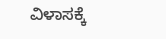ವಿಳಾಸಕ್ಕೆ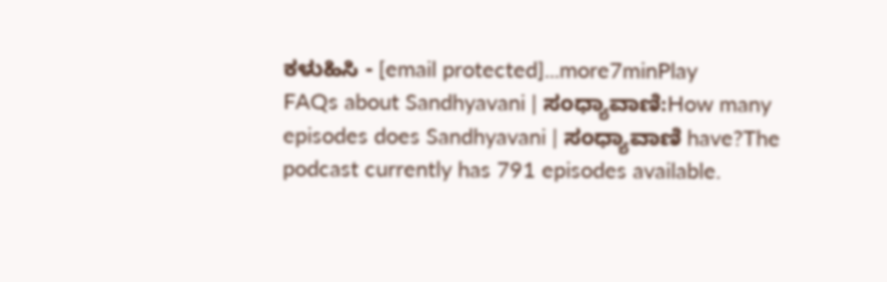ಕಳುಹಿಸಿ - [email protected]...more7minPlay
FAQs about Sandhyavani | ಸಂಧ್ಯಾವಾಣಿ:How many episodes does Sandhyavani | ಸಂಧ್ಯಾವಾಣಿ have?The podcast currently has 791 episodes available.